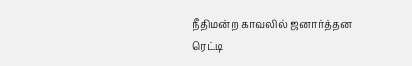நீதிமன்ற காவலில் ஜனார்த்தன ரெட்டி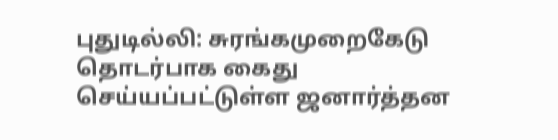புதுடில்லி: சுரங்கமுறைகேடு தொடர்பாக கைது செய்யப்பட்டுள்ள ஜனார்த்தன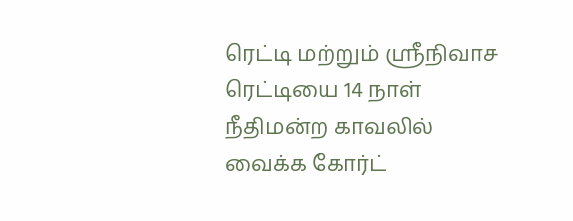ரெட்டி மற்றும் ஸ்ரீநிவாச ரெட்டியை 14 நாள் நீதிமன்ற காவலில் வைக்க கோர்ட்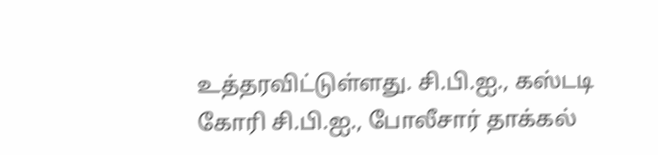உத்தரவிட்டுள்ளது. சி.பி.ஐ., கஸ்டடி கோரி சி.பி.ஐ., போலீசார் தாக்கல்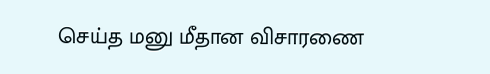செய்த மனு மீதான விசாரணை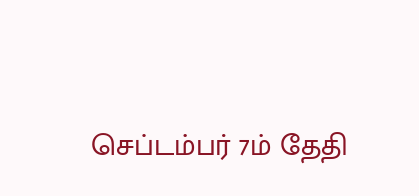செப்டம்பர் 7ம் தேதி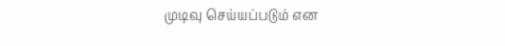முடிவு செய்யப்படும் என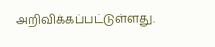அறிவிக்கப்பட்டுள்ளது.